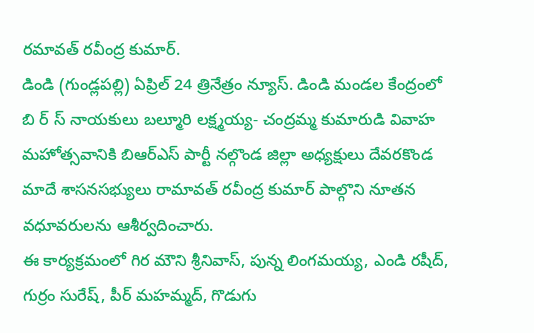రమావత్ రవీంద్ర కుమార్.
డిండి (గుండ్లపల్లి) ఏప్రిల్ 24 త్రినేత్రం న్యూస్. డిండి మండల కేంద్రంలో బి ర్ స్ నాయకులు బల్మూరి లక్ష్మయ్య- చంద్రమ్మ కుమారుడి వివాహ మహోత్సవానికి బిఆర్ఎస్ పార్టీ నల్గొండ జిల్లా అధ్యక్షులు దేవరకొండ మాదే శాసనసభ్యులు రామావత్ రవీంద్ర కుమార్ పాల్గొని నూతన వధూవరులను ఆశీర్వదించారు.
ఈ కార్యక్రమంలో గిర మౌని శ్రీనివాస్, పున్న లింగమయ్య, ఎండి రషీద్, గుర్రం సురేష్, పీర్ మహమ్మద్, గొడుగు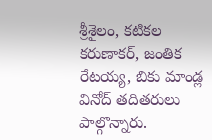శ్రీశైలం, కటికల కరుణాకర్, జంతిక రేటయ్య, బికు మాండ్ల వినోద్ తదితరులు పాల్గొన్నారు.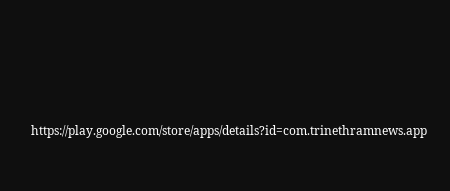https://play.google.com/store/apps/details?id=com.trinethramnews.app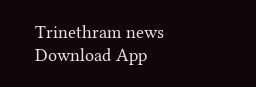Trinethram news
Download App